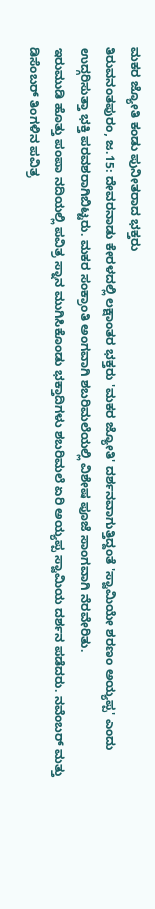ಮಕರ ಜ್ಯೋತಿ ಕಂಡು ಪುನೀತರಾದ ಭಕ್ತರು
ತಿರುವನಂತಪುರಂ, ಜ.15: ದೇವರನಾಡು ಕೇರಳದಲ್ಲಿ ಲಕ್ಷಾಂತರ ಭಕ್ತರು 'ಮಕರ ಜ್ಯೋತಿ' ದರ್ಶನವಾಗುತ್ತಿದ್ದಂತೆ 'ಸ್ವಾಮಿಯೇ ಶರಣಂ ಅಯ್ಯಪ್ಪ' ಎಂದು ಉದ್ಗರಿಸುತ್ತಾ ಭಕ್ತಿ ಪರವಶರಾಗಿಬಿಟ್ಟರು. ಮಕರ ಸಂಕ್ರಾಂತಿ ಅಂಗವಾಗಿ ಶಬರಿಮಲೆಯಲ್ಲಿ ವಿಶೇಷ ಪೂಜೆ ಸಾಂಗವಾಗಿ ನೆರವೇರಿತು.
ಇರುಮುಡಿ ಹೊತ್ತು ಪಂಪಾ ನದಿಯಲ್ಲಿ ಪವಿತ್ರ ಸ್ನಾನ ಮುಗಿಸಿಕೊಂಡು ಭಕ್ತಾದಿಗಳು ಶಬರಿಮಲೆ ಏರಿ ಅಯ್ಯಪ್ಪ ಸ್ವಾಮಿಯ ದರ್ಶನ ಪಡೆದರು. ನವೆಂಬರ್ ಮತ್ತು ಡಿಸೆಂಬರ್ ತಿಂಗಳಿನ ಪವಿತ್ರ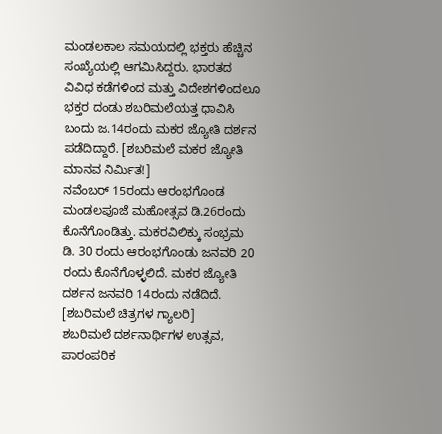ಮಂಡಲಕಾಲ ಸಮಯದಲ್ಲಿ ಭಕ್ತರು ಹೆಚ್ಚಿನ ಸಂಖ್ಯೆಯಲ್ಲಿ ಆಗಮಿಸಿದ್ದರು. ಭಾರತದ ವಿವಿಧ ಕಡೆಗಳಿಂದ ಮತ್ತು ವಿದೇಶಗಳಿಂದಲೂ ಭಕ್ತರ ದಂಡು ಶಬರಿಮಲೆಯತ್ತ ಧಾವಿಸಿ ಬಂದು ಜ.14ರಂದು ಮಕರ ಜ್ಯೋತಿ ದರ್ಶನ ಪಡೆದಿದ್ದಾರೆ. [ಶಬರಿಮಲೆ ಮಕರ ಜ್ಯೋತಿ ಮಾನವ ನಿರ್ಮಿತ!]
ನವೆಂಬರ್ 15ರಂದು ಆರಂಭಗೊಂಡ ಮಂಡಲಪೂಜೆ ಮಹೋತ್ಸವ ಡಿ.26ರಂದು ಕೊನೆಗೊಂಡಿತ್ತು. ಮಕರವಿಲಿಕ್ಕು ಸಂಭ್ರಮ ಡಿ. 30 ರಂದು ಆರಂಭಗೊಂಡು ಜನವರಿ 20 ರಂದು ಕೊನೆಗೊಳ್ಳಲಿದೆ. ಮಕರ ಜ್ಯೋತಿ ದರ್ಶನ ಜನವರಿ 14ರಂದು ನಡೆದಿದೆ. [ಶಬರಿಮಲೆ ಚಿತ್ರಗಳ ಗ್ಯಾಲರಿ]
ಶಬರಿಮಲೆ ದರ್ಶನಾರ್ಥಿಗಳ ಉತ್ಸವ, ಪಾರಂಪರಿಕ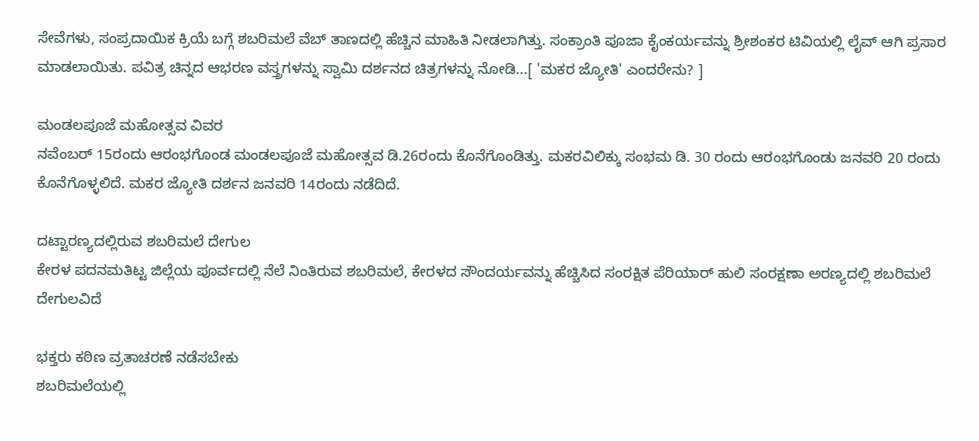ಸೇವೆಗಳು, ಸಂಪ್ರದಾಯಿಕ ಕ್ರಿಯೆ ಬಗ್ಗೆ ಶಬರಿಮಲೆ ವೆಬ್ ತಾಣದಲ್ಲಿ ಹೆಚ್ಚಿನ ಮಾಹಿತಿ ನೀಡಲಾಗಿತ್ತು. ಸಂಕ್ರಾಂತಿ ಪೂಜಾ ಕೈಂಕರ್ಯವನ್ನು ಶ್ರೀಶಂಕರ ಟಿವಿಯಲ್ಲಿ ಲೈವ್ ಆಗಿ ಪ್ರಸಾರ ಮಾಡಲಾಯಿತು. ಪವಿತ್ರ ಚಿನ್ನದ ಆಭರಣ ವಸ್ತ್ರಗಳನ್ನು ಸ್ವಾಮಿ ದರ್ಶನದ ಚಿತ್ರಗಳನ್ನು ನೋಡಿ...[ 'ಮಕರ ಜ್ಯೋತಿ' ಎಂದರೇನು? ]

ಮಂಡಲಪೂಜೆ ಮಹೋತ್ಸವ ವಿವರ
ನವೆಂಬರ್ 15ರಂದು ಆರಂಭಗೊಂಡ ಮಂಡಲಪೂಜೆ ಮಹೋತ್ಸವ ಡಿ.26ರಂದು ಕೊನೆಗೊಂಡಿತ್ತು. ಮಕರವಿಲಿಕ್ಕು ಸಂಭಮ ಡಿ. 30 ರಂದು ಆರಂಭಗೊಂಡು ಜನವರಿ 20 ರಂದು ಕೊನೆಗೊಳ್ಳಲಿದೆ. ಮಕರ ಜ್ಯೋತಿ ದರ್ಶನ ಜನವರಿ 14ರಂದು ನಡೆದಿದೆ.

ದಟ್ಟಾರಣ್ಯದಲ್ಲಿರುವ ಶಬರಿಮಲೆ ದೇಗುಲ
ಕೇರಳ ಪದನಮತಿಟ್ಟ ಜಿಲ್ಲೆಯ ಪೂರ್ವದಲ್ಲಿ ನೆಲೆ ನಿಂತಿರುವ ಶಬರಿಮಲೆ, ಕೇರಳದ ಸೌಂದರ್ಯವನ್ನು ಹೆಚ್ಚಿಸಿದ ಸಂರಕ್ಷಿತ ಪೆರಿಯಾರ್ ಹುಲಿ ಸಂರಕ್ಷಣಾ ಅರಣ್ಯದಲ್ಲಿ ಶಬರಿಮಲೆ ದೇಗುಲವಿದೆ

ಭಕ್ತರು ಕಠಿಣ ವ್ರತಾಚರಣೆ ನಡೆಸಬೇಕು
ಶಬರಿಮಲೆಯಲ್ಲಿ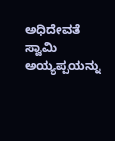ಅಧಿದೇವತೆ ಸ್ವಾಮಿ ಅಯ್ಯಪ್ಪಯನ್ನು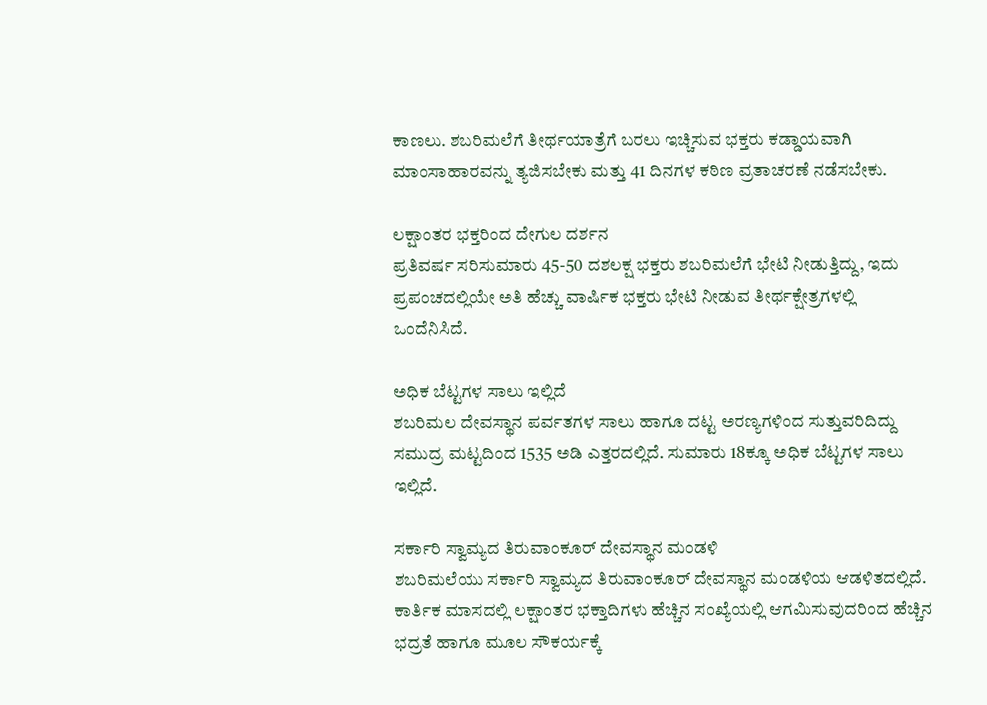ಕಾಣಲು. ಶಬರಿಮಲೆಗೆ ತೀರ್ಥಯಾತ್ರೆಗೆ ಬರಲು ಇಚ್ಚಿಸುವ ಭಕ್ತರು ಕಡ್ಡಾಯವಾಗಿ ಮಾಂಸಾಹಾರವನ್ನು ತ್ಯಜಿಸಬೇಕು ಮತ್ತು 41 ದಿನಗಳ ಕಠಿಣ ವ್ರತಾಚರಣೆ ನಡೆಸಬೇಕು.

ಲಕ್ಷಾಂತರ ಭಕ್ತರಿಂದ ದೇಗುಲ ದರ್ಶನ
ಪ್ರತಿವರ್ಷ ಸರಿಸುಮಾರು 45-50 ದಶಲಕ್ಷ ಭಕ್ತರು ಶಬರಿಮಲೆಗೆ ಭೇಟಿ ನೀಡುತ್ತಿದ್ದು, ಇದು ಪ್ರಪಂಚದಲ್ಲಿಯೇ ಅತಿ ಹೆಚ್ಚು ವಾರ್ಷಿಕ ಭಕ್ತರು ಭೇಟಿ ನೀಡುವ ತೀರ್ಥಕ್ಷೇತ್ರಗಳಲ್ಲಿ ಒಂದೆನಿಸಿದೆ.

ಅಧಿಕ ಬೆಟ್ಟಗಳ ಸಾಲು ಇಲ್ಲಿದೆ
ಶಬರಿಮಲ ದೇವಸ್ಥಾನ ಪರ್ವತಗಳ ಸಾಲು ಹಾಗೂ ದಟ್ಟ ಅರಣ್ಯಗಳಿಂದ ಸುತ್ತುವರಿದಿದ್ದು ಸಮುದ್ರ ಮಟ್ಟದಿಂದ 1535 ಅಡಿ ಎತ್ತರದಲ್ಲಿದೆ. ಸುಮಾರು 18ಕ್ಕೂ ಅಧಿಕ ಬೆಟ್ಟಗಳ ಸಾಲು ಇಲ್ಲಿದೆ.

ಸರ್ಕಾರಿ ಸ್ವಾಮ್ಯದ ತಿರುವಾಂಕೂರ್ ದೇವಸ್ಥಾನ ಮಂಡಳಿ
ಶಬರಿಮಲೆಯು ಸರ್ಕಾರಿ ಸ್ವಾಮ್ಯದ ತಿರುವಾಂಕೂರ್ ದೇವಸ್ಥಾನ ಮಂಡಳಿಯ ಆಡಳಿತದಲ್ಲಿದೆ. ಕಾರ್ತಿಕ ಮಾಸದಲ್ಲಿ ಲಕ್ಷಾಂತರ ಭಕ್ತಾದಿಗಳು ಹೆಚ್ಚಿನ ಸಂಖ್ಯೆಯಲ್ಲಿ ಆಗಮಿಸುವುದರಿಂದ ಹೆಚ್ಚಿನ ಭದ್ರತೆ ಹಾಗೂ ಮೂಲ ಸೌಕರ್ಯಕ್ಕೆ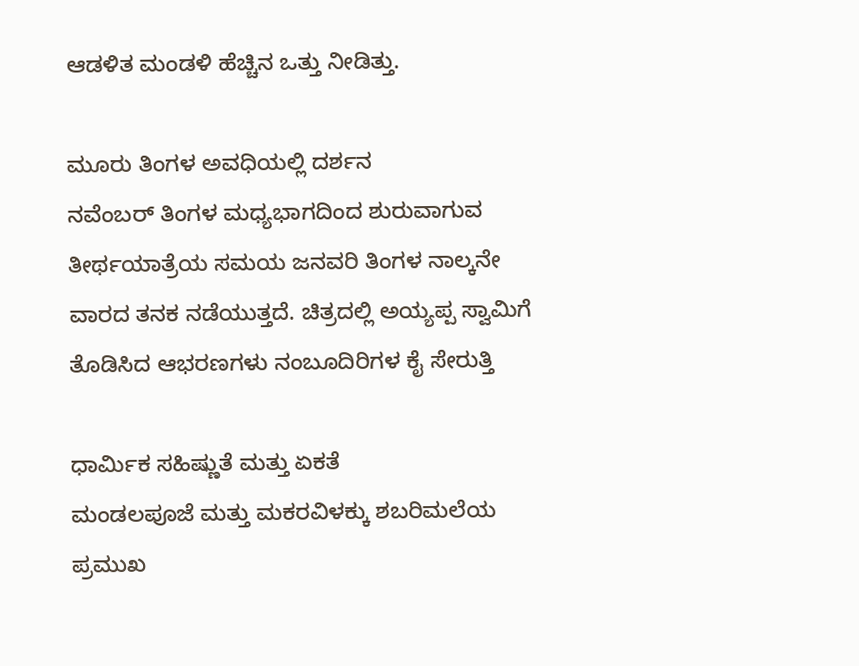ಆಡಳಿತ ಮಂಡಳಿ ಹೆಚ್ಚಿನ ಒತ್ತು ನೀಡಿತ್ತು.

ಮೂರು ತಿಂಗಳ ಅವಧಿಯಲ್ಲಿ ದರ್ಶನ
ನವೆಂಬರ್ ತಿಂಗಳ ಮಧ್ಯಭಾಗದಿಂದ ಶುರುವಾಗುವ ತೀರ್ಥಯಾತ್ರೆಯ ಸಮಯ ಜನವರಿ ತಿಂಗಳ ನಾಲ್ಕನೇ ವಾರದ ತನಕ ನಡೆಯುತ್ತದೆ. ಚಿತ್ರದಲ್ಲಿ ಅಯ್ಯಪ್ಪ ಸ್ವಾಮಿಗೆ ತೊಡಿಸಿದ ಆಭರಣಗಳು ನಂಬೂದಿರಿಗಳ ಕೈ ಸೇರುತ್ತಿ

ಧಾರ್ಮಿಕ ಸಹಿಷ್ಣುತೆ ಮತ್ತು ಏಕತೆ
ಮಂಡಲಪೂಜೆ ಮತ್ತು ಮಕರವಿಳಕ್ಕು ಶಬರಿಮಲೆಯ ಪ್ರಮುಖ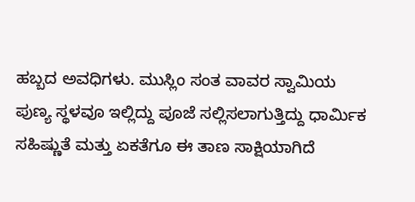ಹಬ್ಬದ ಅವಧಿಗಳು. ಮುಸ್ಲಿಂ ಸಂತ ವಾವರ ಸ್ವಾಮಿಯ ಪುಣ್ಯ ಸ್ಥಳವೂ ಇಲ್ಲಿದ್ದು ಪೂಜೆ ಸಲ್ಲಿಸಲಾಗುತ್ತಿದ್ದು ಧಾರ್ಮಿಕ ಸಹಿಷ್ಣುತೆ ಮತ್ತು ಏಕತೆಗೂ ಈ ತಾಣ ಸಾಕ್ಷಿಯಾಗಿದೆ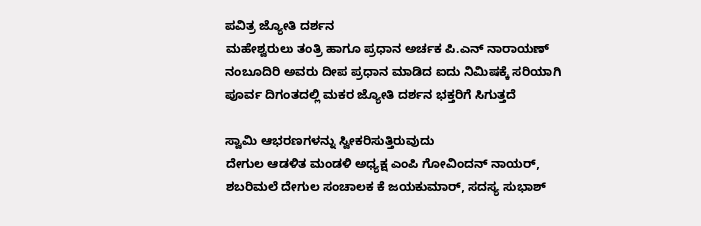ಪವಿತ್ರ ಜ್ಯೋತಿ ದರ್ಶನ
ಮಹೇಶ್ವರುಲು ತಂತ್ರಿ ಹಾಗೂ ಪ್ರಧಾನ ಅರ್ಚಕ ಪಿ.ಎನ್ ನಾರಾಯಣ್ ನಂಬೂದಿರಿ ಅವರು ದೀಪ ಪ್ರಧಾನ ಮಾಡಿದ ಐದು ನಿಮಿಷಕ್ಕೆ ಸರಿಯಾಗಿ ಪೂರ್ವ ದಿಗಂತದಲ್ಲಿ ಮಕರ ಜ್ಯೋತಿ ದರ್ಶನ ಭಕ್ತರಿಗೆ ಸಿಗುತ್ತದೆ

ಸ್ವಾಮಿ ಆಭರಣಗಳನ್ನು ಸ್ವೀಕರಿಸುತ್ತಿರುವುದು
ದೇಗುಲ ಆಡಳಿತ ಮಂಡಳಿ ಅಧ್ಯಕ್ಷ ಎಂಪಿ ಗೋವಿಂದನ್ ನಾಯರ್, ಶಬರಿಮಲೆ ದೇಗುಲ ಸಂಚಾಲಕ ಕೆ ಜಯಕುಮಾರ್, ಸದಸ್ಯ ಸುಭಾಶ್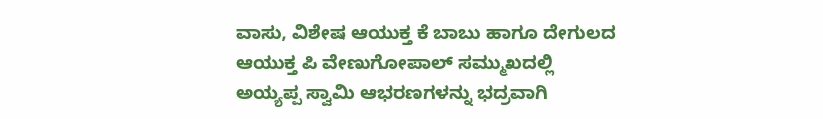ವಾಸು, ವಿಶೇಷ ಆಯುಕ್ತ ಕೆ ಬಾಬು ಹಾಗೂ ದೇಗುಲದ ಆಯುಕ್ತ ಪಿ ವೇಣುಗೋಪಾಲ್ ಸಮ್ಮುಖದಲ್ಲಿ ಅಯ್ಯಪ್ಪ ಸ್ವಾಮಿ ಆಭರಣಗಳನ್ನು ಭದ್ರವಾಗಿ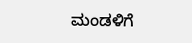ಮಂಡಳಿಗೆ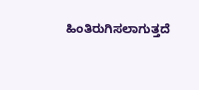ಹಿಂತಿರುಗಿಸಲಾಗುತ್ತದೆ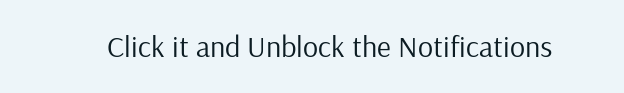Click it and Unblock the Notifications